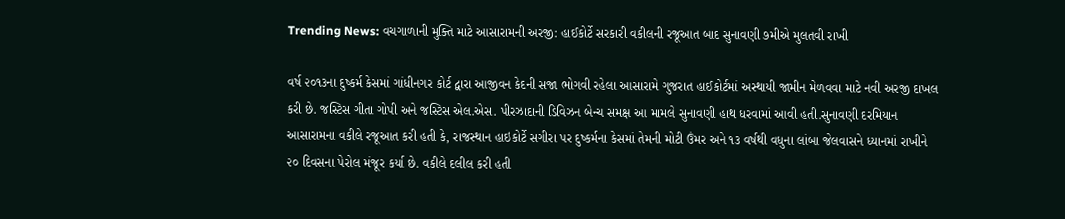Trending News: વચગાળાની મુક્તિ માટે આસારામની અરજી: હાઈકોર્ટે સરકારી વકીલની રજૂઆત બાદ સુનાવણી ૭મીએ મુલતવી રાખી

વર્ષ ૨૦૧૩ના દુષ્કર્મ કેસમાં ગાંધીનગર કોર્ટ દ્વારા આજીવન કેદની સજા ભોગવી રહેલા આસારામે ગુજરાત હાઈકોર્ટમાં અસ્થાયી જામીન મેળવવા માટે નવી અરજી દાખલ કરી છે. જસ્ટિસ ગીતા ગોપી અને જસ્ટિસ એલ.એસ. પીરઝાદાની ડિવિઝન બેન્ચ સમક્ષ આ મામલે સુનાવણી હાથ ધરવામાં આવી હતી.સુનાવણી દરમિયાન આસારામના વકીલે રજૂઆત કરી હતી કે, રાજસ્થાન હાઇકોર્ટે સગીરા પર દુષ્કર્મના કેસમાં તેમની મોટી ઉંમર અને ૧૩ વર્ષથી વધુના લાંબા જેલવાસને ધ્યાનમાં રાખીને ૨૦ દિવસના પેરોલ મંજૂર કર્યા છે. વકીલે દલીલ કરી હતી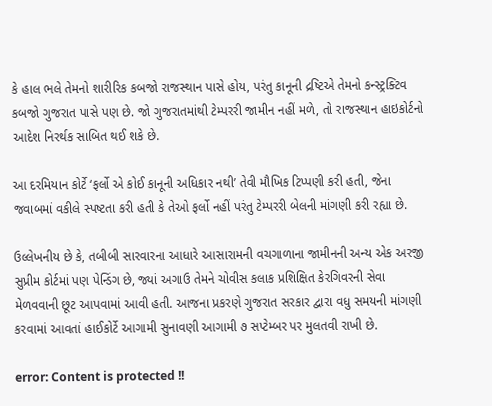કે હાલ ભલે તેમનો શારીરિક કબજો રાજસ્થાન પાસે હોય, પરંતુ કાનૂની દ્રષ્ટિએ તેમનો કન્સ્ટ્રક્ટિવ કબજો ગુજરાત પાસે પણ છે. જો ગુજરાતમાંથી ટેમ્પરરી જામીન નહીં મળે, તો રાજસ્થાન હાઇકોર્ટનો આદેશ નિરર્થક સાબિત થઈ શકે છે.

આ દરમિયાન કોર્ટે ‘ફર્લો એ કોઈ કાનૂની અધિકાર નથી’ તેવી મૌખિક ટિપ્પણી કરી હતી, જેના જવાબમાં વકીલે સ્પષ્ટતા કરી હતી કે તેઓ ફર્લો નહીં પરંતુ ટેમ્પરરી બેલની માંગણી કરી રહ્યા છે.

ઉલ્લેખનીય છે કે, તબીબી સારવારના આધારે આસારામની વચગાળાના જામીનની અન્ય એક અરજી સુપ્રીમ કોર્ટમાં પણ પેન્ડિંગ છે, જ્યાં અગાઉ તેમને ચોવીસ કલાક પ્રશિક્ષિત કેરગિવરની સેવા મેળવવાની છૂટ આપવામાં આવી હતી. આજના પ્રકરણે ગુજરાત સરકાર દ્વારા વધુ સમયની માંગણી કરવામાં આવતાં હાઈકોર્ટે આગામી સુનાવણી આગામી ૭ સપ્ટેમ્બર પર મુલતવી રાખી છે.

error: Content is protected !!